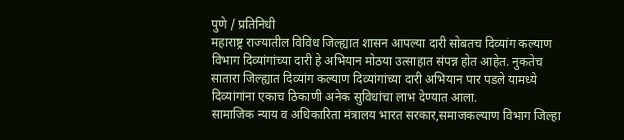पुणे / प्रतिनिधी
महाराष्ट्र राज्यातील विविध जिल्ह्यात शासन आपल्या दारी सोबतच दिव्यांग कल्याण विभाग दिव्यांगांच्या दारी हे अभियान मोठया उत्साहात संपन्न होत आहेत. नुकतेच सातारा जिल्ह्यात दिव्यांग कल्याण दिव्यांगांच्या दारी अभियान पार पडले यामध्ये दिव्यांगांना एकाच ठिकाणी अनेक सुविधांचा लाभ देण्यात आला.
सामाजिक न्याय व अधिकारिता मंत्रालय भारत सरकार,समाजकल्याण विभाग जिल्हा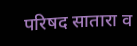परिषद सातारा व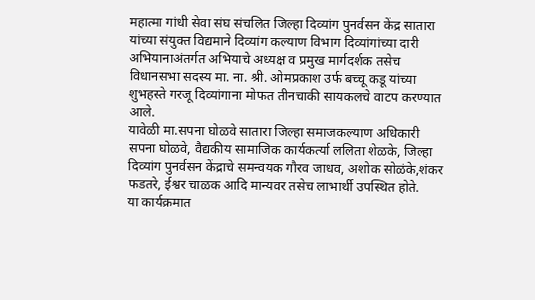महात्मा गांधी सेवा संघ संचलित जिल्हा दिव्यांग पुनर्वसन केंद्र सातारा यांच्या संयुक्त विद्यमाने दिव्यांग कल्याण विभाग दिव्यांगांच्या दारी अभियानाअंतर्गत अभियाचे अध्यक्ष व प्रमुख मार्गदर्शक तसेच विधानसभा सदस्य मा. ना. श्री. ओमप्रकाश उर्फ बच्चू कडू यांच्या शुभहस्ते गरजू दिव्यांगाना मोफत तीनचाकी सायकलचे वाटप करण्यात आले.
यावेळी मा.सपना घोळवे सातारा जिल्हा समाजकल्याण अधिकारी सपना घोळवे, वैद्यकीय सामाजिक कार्यकर्त्या ललिता शेळके, जिल्हा दिव्यांग पुनर्वसन केंद्राचे समन्वयक गौरव जाधव, अशोक सोळंके,शंकर फडतरे, ईश्वर चाळक आदि मान्यवर तसेच लाभार्थी उपस्थित होते.
या कार्यक्रमात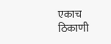एकाच ठिकाणी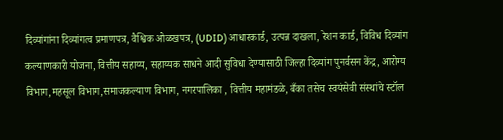दिव्यांगांना दिव्यांगत्व प्रमाणपत्र, वैश्विक ओळखपत्र, (UDID) आधारकार्ड, उत्पन्न दाखला, रेशन कार्ड, विविध दिव्यांग कल्याणकारी योजना, वित्तीय सहाय्य, सहाय्यक साधने आदी सुविधा देण्यासाठी जिल्हा दिव्यांग पुनर्वसन केंद्र, आरोग्य विभाग,महसूल विभाग,समाजकल्याण विभाग, नगरपालिका , वित्तीय महामंडळे, बँका तसेच स्वयंसेवी संस्थांचे स्टॉल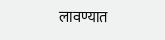लावण्यात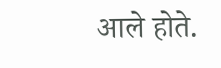आले होते.